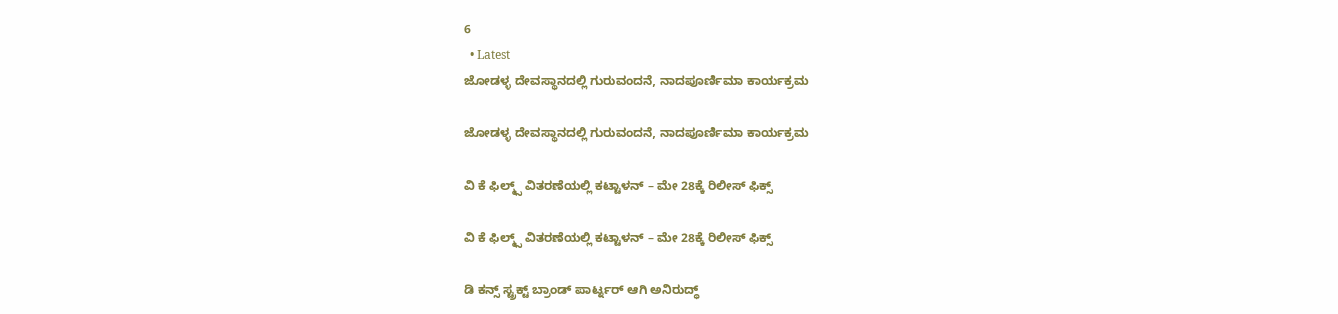6
  • Latest
ಜೋಡಳ್ಳ ದೇವಸ್ಥಾನದಲ್ಲಿ ಗುರುವಂದನೆ, ನಾದಪೂರ್ಣಿಮಾ ಕಾರ್ಯಕ್ರಮ

ಜೋಡಳ್ಳ ದೇವಸ್ಥಾನದಲ್ಲಿ ಗುರುವಂದನೆ, ನಾದಪೂರ್ಣಿಮಾ ಕಾರ್ಯಕ್ರಮ

ವಿ ಕೆ ಫಿಲ್ಮ್ಸ್ ವಿತರಣೆಯಲ್ಲಿ ಕಟ್ಟಾಳನ್ – ಮೇ 28ಕ್ಕೆ ರಿಲೀಸ್ ಫಿಕ್ಸ್

ವಿ ಕೆ ಫಿಲ್ಮ್ಸ್ ವಿತರಣೆಯಲ್ಲಿ ಕಟ್ಟಾಳನ್ – ಮೇ 28ಕ್ಕೆ ರಿಲೀಸ್ ಫಿಕ್ಸ್

ಡಿ ಕನ್ಸ್ ಸ್ಟ್ರಕ್ಟ್ ಬ್ರಾಂಡ್ ಪಾರ್ಟ್ನರ್ ಆಗಿ ಅನಿರುದ್ಧ್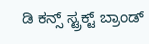ಡಿ ಕನ್ಸ್ ಸ್ಟ್ರಕ್ಟ್ ಬ್ರಾಂಡ್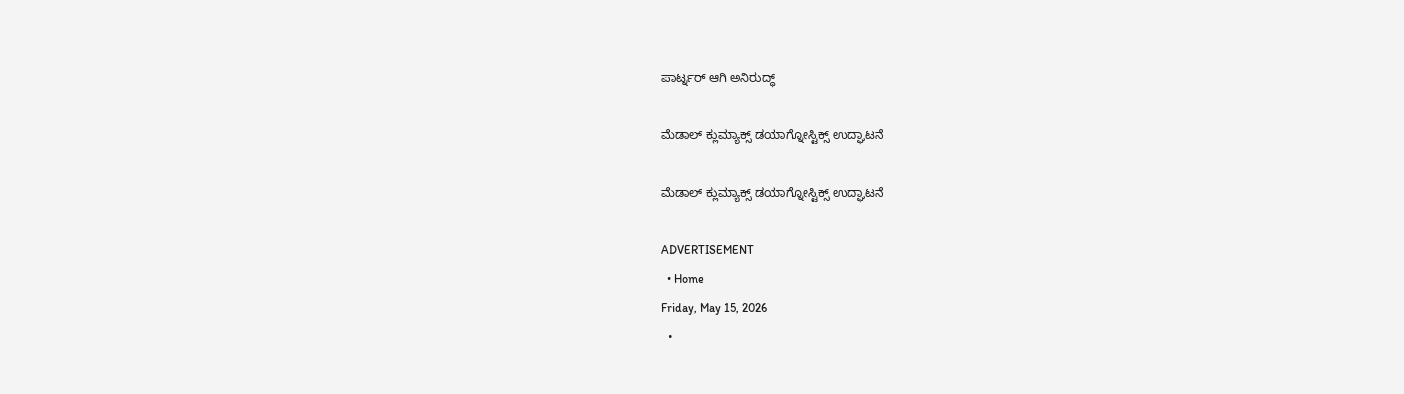ಪಾರ್ಟ್ನರ್ ಆಗಿ ಅನಿರುದ್ಧ್

ಮೆಡಾಲ್ ಕ್ಲುಮ್ಯಾಕ್ಸ್ ಡಯಾಗ್ನೋಸ್ಟಿಕ್ಸ್‌ ಉದ್ಘಾಟನೆ

ಮೆಡಾಲ್ ಕ್ಲುಮ್ಯಾಕ್ಸ್ ಡಯಾಗ್ನೋಸ್ಟಿಕ್ಸ್‌ ಉದ್ಘಾಟನೆ

ADVERTISEMENT
  • Home
Friday, May 15, 2026
  •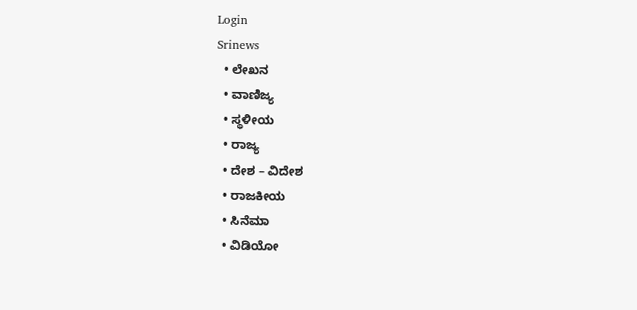Login
Srinews
  • ಲೇಖನ
  • ವಾಣಿಜ್ಯ
  • ಸ್ಥಳೀಯ
  • ರಾಜ್ಯ
  • ದೇಶ – ವಿದೇಶ
  • ರಾಜಕೀಯ
  • ಸಿನೆಮಾ
  • ವಿಡಿಯೋ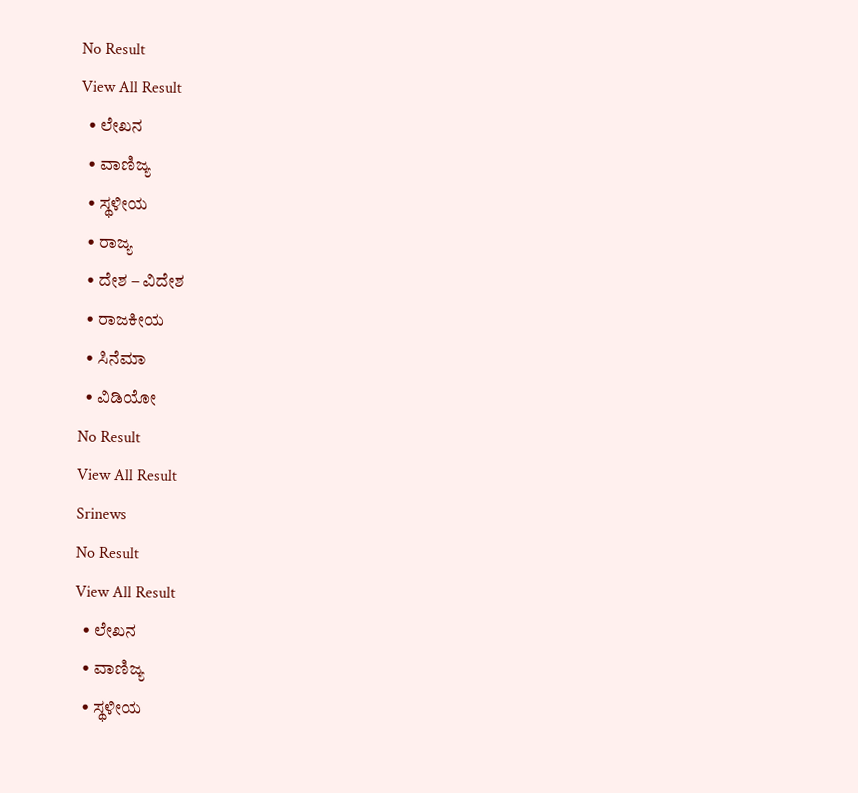No Result
View All Result
  • ಲೇಖನ
  • ವಾಣಿಜ್ಯ
  • ಸ್ಥಳೀಯ
  • ರಾಜ್ಯ
  • ದೇಶ – ವಿದೇಶ
  • ರಾಜಕೀಯ
  • ಸಿನೆಮಾ
  • ವಿಡಿಯೋ
No Result
View All Result
Srinews
No Result
View All Result
  • ಲೇಖನ
  • ವಾಣಿಜ್ಯ
  • ಸ್ಥಳೀಯ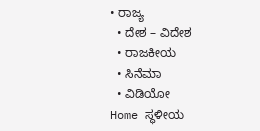• ರಾಜ್ಯ
  • ದೇಶ – ವಿದೇಶ
  • ರಾಜಕೀಯ
  • ಸಿನೆಮಾ
  • ವಿಡಿಯೋ
Home ಸ್ಥಳೀಯ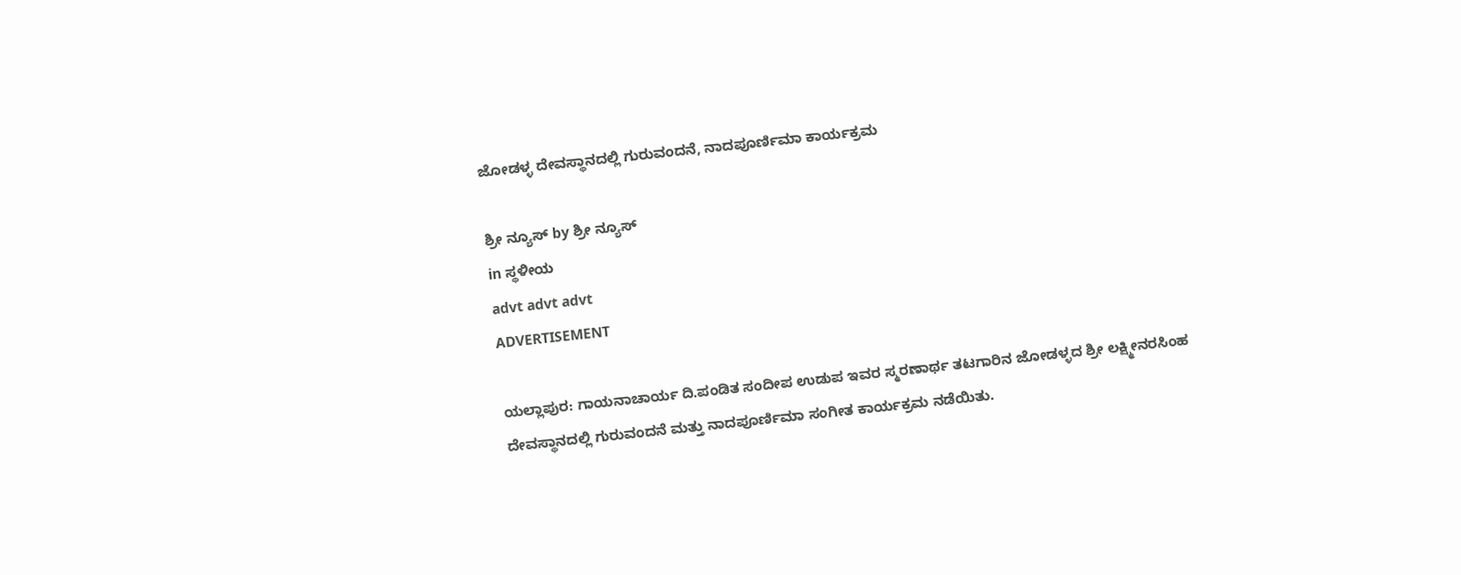ಜೋಡಳ್ಳ ದೇವಸ್ಥಾನದಲ್ಲಿ ಗುರುವಂದನೆ, ನಾದಪೂರ್ಣಿಮಾ ಕಾರ್ಯಕ್ರಮ

ಶ್ರೀ ನ್ಯೂಸ್ by ಶ್ರೀ ನ್ಯೂಸ್
in ಸ್ಥಳೀಯ
advt advt advt
ADVERTISEMENT

ಯಲ್ಲಾಪುರ: ಗಾಯನಾಚಾರ್ಯ ದಿ.ಪಂಡಿತ ಸಂದೀಪ ಉಡುಪ ಇವರ ಸ್ಮರಣಾರ್ಥ ತಟಗಾರಿನ ಜೋಡಳ್ಳದ ಶ್ರೀ ಲಕ್ಷ್ಮೀನರಸಿಂಹ ದೇವಸ್ಥಾನದಲ್ಲಿ ಗುರುವಂದನೆ ಮತ್ತು ನಾದಪೂರ್ಣಿಮಾ ಸಂಗೀತ ಕಾರ್ಯಕ್ರಮ ನಡೆಯಿತು.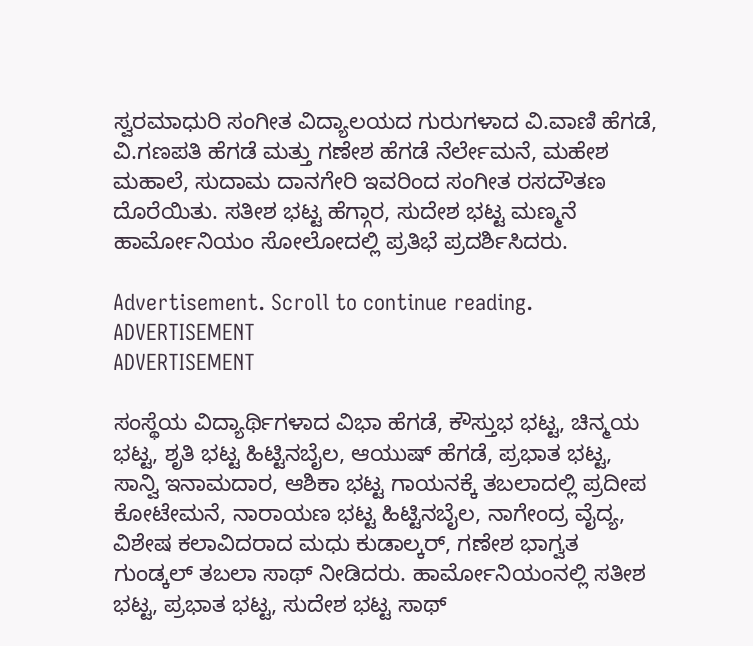ಸ್ವರಮಾಧುರಿ ಸಂಗೀತ ವಿದ್ಯಾಲಯದ ಗುರುಗಳಾದ ವಿ.ವಾಣಿ ಹೆಗಡೆ, ವಿ.ಗಣಪತಿ ಹೆಗಡೆ ಮತ್ತು ಗಣೇಶ ಹೆಗಡೆ ನೆರ್ಲೇಮನೆ, ಮಹೇಶ ಮಹಾಲೆ, ಸುದಾಮ ದಾನಗೇರಿ ಇವರಿಂದ ಸಂಗೀತ ರಸದೌತಣ ದೊರೆಯಿತು. ಸತೀಶ ಭಟ್ಟ ಹೆಗ್ಗಾರ, ಸುದೇಶ ಭಟ್ಟ ಮಣ್ಮನೆ ಹಾರ್ಮೋನಿಯಂ ಸೋಲೋದಲ್ಲಿ ಪ್ರತಿಭೆ ಪ್ರದರ್ಶಿಸಿದರು.

Advertisement. Scroll to continue reading.
ADVERTISEMENT
ADVERTISEMENT

ಸಂಸ್ಥೆಯ ವಿದ್ಯಾರ್ಥಿಗಳಾದ ವಿಭಾ ಹೆಗಡೆ, ಕೌಸ್ತುಭ ಭಟ್ಟ, ಚಿನ್ಮಯ ಭಟ್ಟ, ಶೃತಿ ಭಟ್ಟ ಹಿಟ್ಟಿನಬೈಲ, ಆಯುಷ್ ಹೆಗಡೆ, ಪ್ರಭಾತ ಭಟ್ಟ, ಸಾನ್ವಿ ಇನಾಮದಾರ, ಆಶಿಕಾ ಭಟ್ಟ ಗಾಯನಕ್ಕೆ ತಬಲಾದಲ್ಲಿ ಪ್ರದೀಪ ಕೋಟೇಮನೆ, ನಾರಾಯಣ ಭಟ್ಟ ಹಿಟ್ಟಿನಬೈಲ, ನಾಗೇಂದ್ರ ವೈದ್ಯ, ವಿಶೇಷ ಕಲಾವಿದರಾದ ಮಧು ಕುಡಾಲ್ಕರ್, ಗಣೇಶ ಭಾಗ್ವತ ಗುಂಡ್ಕಲ್ ತಬಲಾ ಸಾಥ್ ನೀಡಿದರು. ಹಾರ್ಮೋನಿಯಂನಲ್ಲಿ ಸತೀಶ ಭಟ್ಟ, ಪ್ರಭಾತ ಭಟ್ಟ, ಸುದೇಶ ಭಟ್ಟ ಸಾಥ್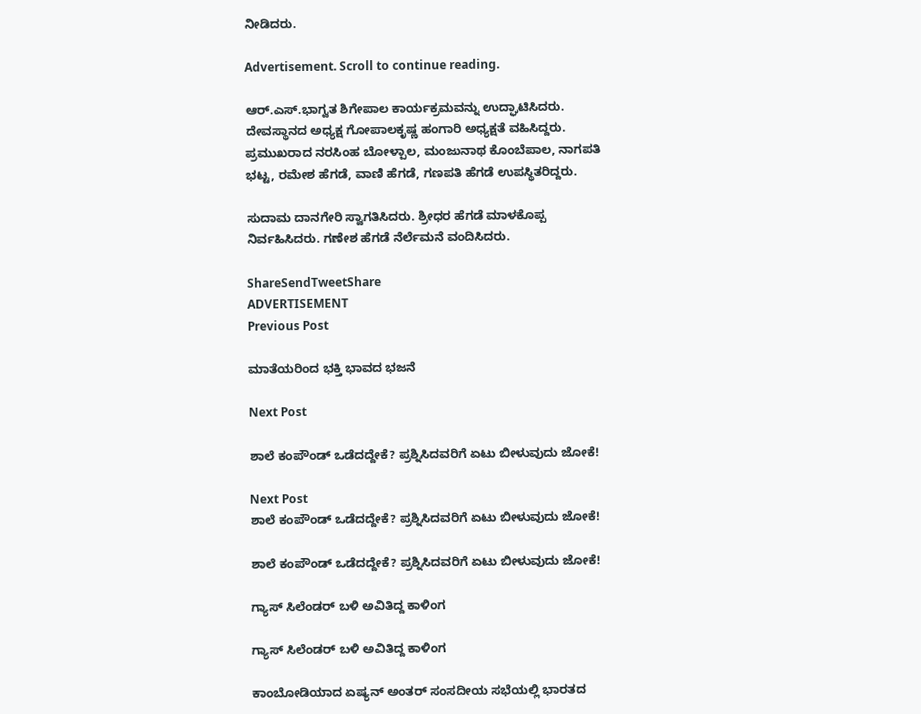ನೀಡಿದರು.

Advertisement. Scroll to continue reading.

ಆರ್.ಎಸ್.ಭಾಗ್ವತ ಶಿಗೇಪಾಲ ಕಾರ್ಯಕ್ರಮವನ್ನು ಉದ್ಘಾಟಿಸಿದರು. ದೇವಸ್ಥಾನದ ಅಧ್ಯಕ್ಷ ಗೋಪಾಲಕೃಷ್ಣ ಹಂಗಾರಿ ಅಧ್ಯಕ್ಷತೆ ವಹಿಸಿದ್ದರು. ಪ್ರಮುಖರಾದ ನರಸಿಂಹ ಬೋಳ್ಪಾಲ, ಮಂಜುನಾಥ ಕೊಂಬೆಪಾಲ, ನಾಗಪತಿ ಭಟ್ಟ, ರಮೇಶ ಹೆಗಡೆ, ವಾಣಿ ಹೆಗಡೆ, ಗಣಪತಿ ಹೆಗಡೆ ಉಪಸ್ಥಿತರಿದ್ದರು.

ಸುದಾಮ ದಾನಗೇರಿ ಸ್ವಾಗತಿಸಿದರು. ಶ್ರೀಧರ ಹೆಗಡೆ ಮಾಳಕೊಪ್ಪ ನಿರ್ವಹಿಸಿದರು. ಗಣೇಶ ಹೆಗಡೆ ನೆರ್ಲೆಮನೆ ವಂದಿಸಿದರು.

ShareSendTweetShare
ADVERTISEMENT
Previous Post

ಮಾತೆಯರಿಂದ ಭಕ್ತಿ ಭಾವದ ಭಜನೆ

Next Post

ಶಾಲೆ ಕಂಪೌಂಡ್ ಒಡೆದದ್ದೇಕೆ? ಪ್ರಶ್ನಿಸಿದವರಿಗೆ ಏಟು ಬೀಳುವುದು ಜೋಕೆ!

Next Post
ಶಾಲೆ ಕಂಪೌಂಡ್ ಒಡೆದದ್ದೇಕೆ? ಪ್ರಶ್ನಿಸಿದವರಿಗೆ ಏಟು ಬೀಳುವುದು ಜೋಕೆ!

ಶಾಲೆ ಕಂಪೌಂಡ್ ಒಡೆದದ್ದೇಕೆ? ಪ್ರಶ್ನಿಸಿದವರಿಗೆ ಏಟು ಬೀಳುವುದು ಜೋಕೆ!

ಗ್ಯಾಸ್ ಸಿಲೆಂಡರ್ ಬಳಿ ಅವಿತಿದ್ದ ಕಾಳಿಂಗ

ಗ್ಯಾಸ್ ಸಿಲೆಂಡರ್ ಬಳಿ ಅವಿತಿದ್ದ ಕಾಳಿಂಗ

ಕಾಂಬೋಡಿಯಾದ ಏಷ್ಯನ್ ಅಂತರ್ ಸಂಸದೀಯ ಸಭೆಯಲ್ಲಿ ಭಾರತದ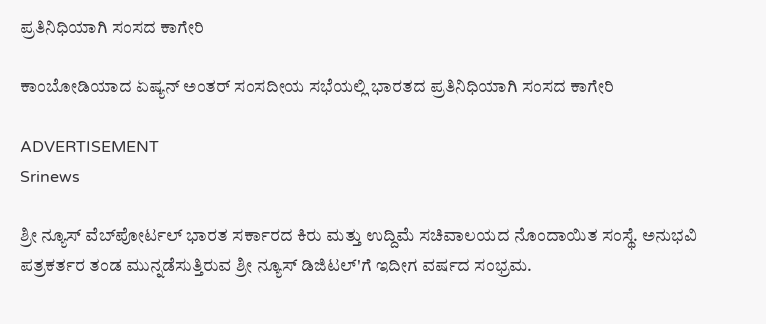ಪ್ರತಿನಿಧಿಯಾಗಿ ಸಂಸದ ಕಾಗೇರಿ

ಕಾಂಬೋಡಿಯಾದ ಏಷ್ಯನ್ ಅಂತರ್ ಸಂಸದೀಯ ಸಭೆಯಲ್ಲಿ ಭಾರತದ ಪ್ರತಿನಿಧಿಯಾಗಿ ಸಂಸದ ಕಾಗೇರಿ

ADVERTISEMENT
Srinews

ಶ್ರೀ ನ್ಯೂಸ್ ವೆಬ್‌ಪೋರ್ಟಲ್ ಭಾರತ ಸರ್ಕಾರದ ಕಿರು ಮತ್ತು ಉದ್ದಿಮೆ ಸಚಿವಾಲಯದ ನೊಂದಾಯಿತ ಸಂಸ್ಥೆ. ಅನುಭವಿ ಪತ್ರಕರ್ತರ ತಂಡ ಮುನ್ನಡೆಸುತ್ತಿರುವ ಶ್ರೀ ನ್ಯೂಸ್ ಡಿಜಿಟಲ್'ಗೆ ಇದೀಗ ವರ್ಷದ ಸಂಭ್ರಮ.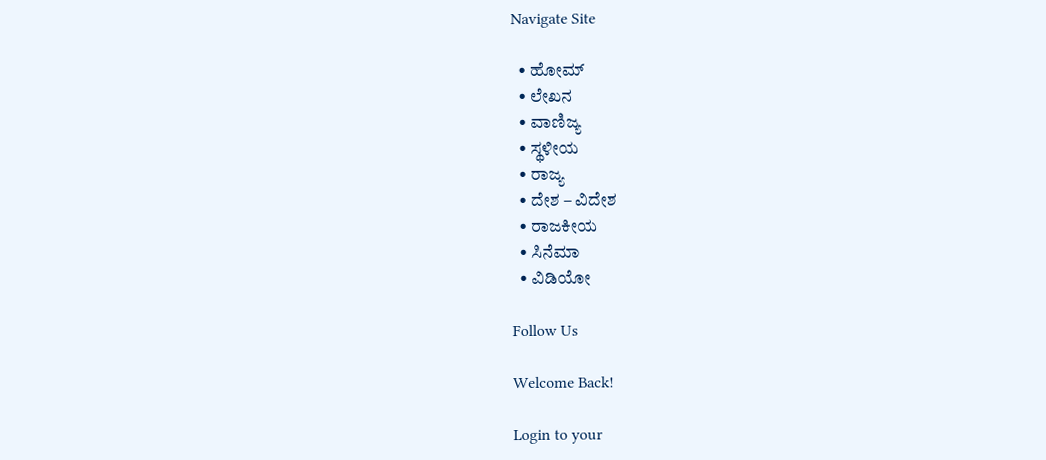Navigate Site

  • ಹೋಮ್
  • ಲೇಖನ
  • ವಾಣಿಜ್ಯ
  • ಸ್ಥಳೀಯ
  • ರಾಜ್ಯ
  • ದೇಶ – ವಿದೇಶ
  • ರಾಜಕೀಯ
  • ಸಿನೆಮಾ
  • ವಿಡಿಯೋ

Follow Us

Welcome Back!

Login to your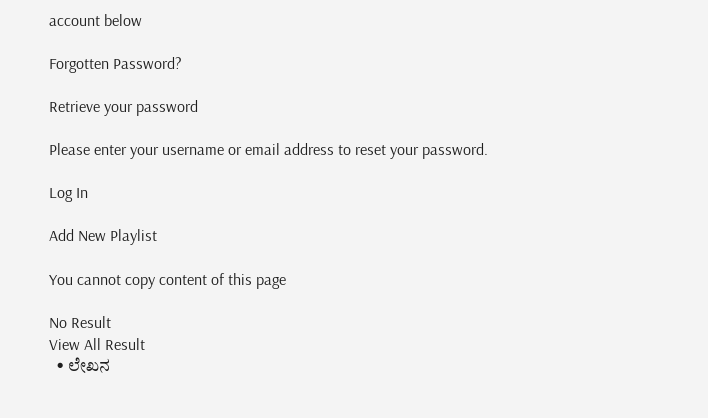account below

Forgotten Password?

Retrieve your password

Please enter your username or email address to reset your password.

Log In

Add New Playlist

You cannot copy content of this page

No Result
View All Result
  • ಲೇಖನ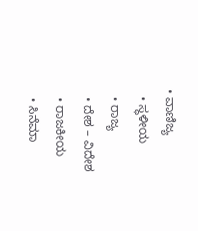• ವಾಣಿಜ್ಯ
  • ಸ್ಥಳೀಯ
  • ರಾಜ್ಯ
  • ದೇಶ – ವಿದೇಶ
  • ರಾಜಕೀಯ
  • ಸಿನೆಮಾ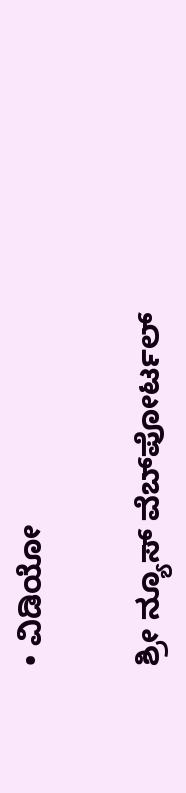• ವಿಡಿಯೋ

ಶ್ರೀ ನ್ಯೂಸ್ ವೆಬ್‌ಪೋರ್ಟಲ್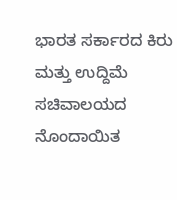ಭಾರತ ಸರ್ಕಾರದ ಕಿರು ಮತ್ತು ಉದ್ದಿಮೆ ಸಚಿವಾಲಯದ ನೊಂದಾಯಿತ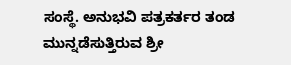ಸಂಸ್ಥೆ. ಅನುಭವಿ ಪತ್ರಕರ್ತರ ತಂಡ ಮುನ್ನಡೆಸುತ್ತಿರುವ ಶ್ರೀ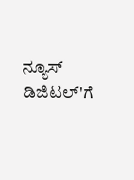ನ್ಯೂಸ್ ಡಿಜಿಟಲ್'ಗೆ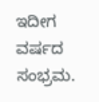ಇದೀಗ ವರ್ಷದ ಸಂಭ್ರಮ.